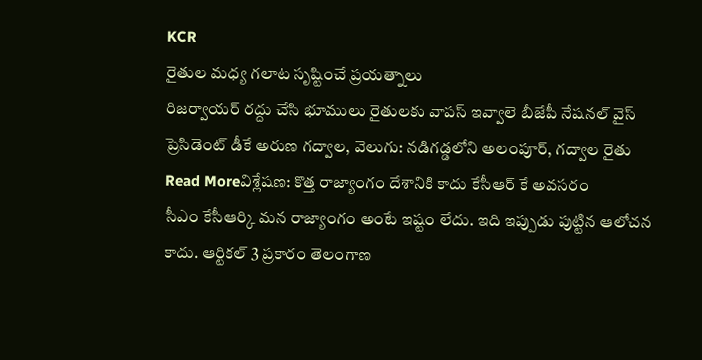KCR
రైతుల మధ్య గలాట సృష్టించే ప్రయత్నాలు
రిజర్వాయర్ రద్దు చేసి భూములు రైతులకు వాపస్ ఇవ్వాలె బీజేపీ నేషనల్ వైస్ ప్రెసిడెంట్ డీకే అరుణ గద్వాల, వెలుగు: నడిగడ్డలోని అలంపూర్, గద్వాల రైతు
Read Moreవిశ్లేషణ: కొత్త రాజ్యాంగం దేశానికి కాదు కేసీఆర్ కే అవసరం
సీఎం కేసీఆర్కి మన రాజ్యాంగం అంటే ఇష్టం లేదు. ఇది ఇప్పుడు పుట్టిన ఆలోచన కాదు. ఆర్టికల్ 3 ప్రకారం తెలంగాణ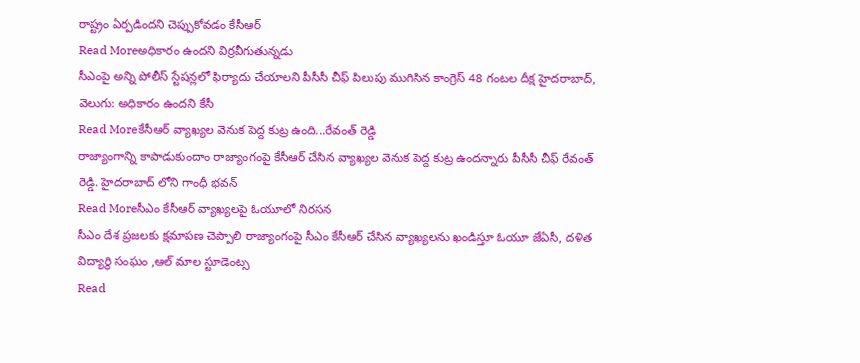రాష్ట్రం ఏర్పడిందని చెప్పుకోవడం కేసీఆర్
Read Moreఅధికారం ఉందని విర్రవీగుతున్నడు
సీఎంపై అన్ని పోలీస్ స్టేషన్లలో ఫిర్యాదు చేయాలని పీసీసీ చీఫ్ పిలుపు ముగిసిన కాంగ్రెస్ 48 గంటల దీక్ష హైదరాబాద్, వెలుగు: అధికారం ఉందని కేసీ
Read Moreకేసీఆర్ వ్యాఖ్యల వెనుక పెద్ద కుట్ర ఉంది...రేవంత్ రెడ్డి
రాజ్యాంగాన్ని కాపాడుకుందాం రాజ్యాంగంపై కేసీఆర్ చేసిన వ్యాఖ్యల వెనుక పెద్ద కుట్ర ఉందన్నారు పీసీసీ చీఫ్ రేవంత్ రెడ్డి. హైదరాబాద్ లోని గాంధీ భవన్
Read Moreసీఎం కేసీఆర్ వ్యాఖ్యలపై ఓయూలో నిరసన
సీఎం దేశ ప్రజలకు క్షమాపణ చెప్పాలి రాజ్యాంగంపై సీఎం కేసీఆర్ చేసిన వ్యాఖ్యలను ఖండిస్తూ ఓయూ జేఏసీ, దళిత విద్యార్థి సంఘం ,ఆల్ మాల స్టూడెంట్స
Read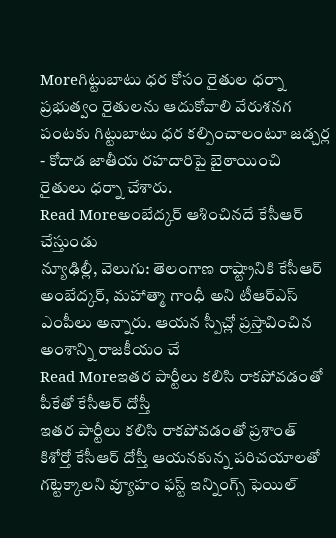Moreగిట్టుబాటు ధర కోసం రైతుల ధర్నా
ప్రభుత్వం రైతులను ఆదుకోవాలి వేరుశనగ పంటకు గిట్టుబాటు ధర కల్పించాలంటూ జడ్చర్ల - కోదాడ జాతీయ రహదారిపై బైఠాయించి రైతులు ధర్నా చేశారు.
Read Moreఅంబేద్కర్ ఆశించినదే కేసీఆర్ చేస్తుండు
న్యూఢిల్లీ, వెలుగు: తెలంగాణ రాష్ట్రానికి కేసీఆర్ అంబేద్కర్, మహాత్మా గాంధీ అని టీఆర్ఎస్ ఎంపీలు అన్నారు. ఆయన స్పీచ్లో ప్రస్తావించిన అంశాన్ని రాజకీయం చే
Read Moreఇతర పార్టీలు కలిసి రాకపోవడంతో పీకేతో కేసీఆర్ దోస్తీ
ఇతర పార్టీలు కలిసి రాకపోవడంతో ప్రశాంత్ కిశోర్తో కేసీఆర్ దోస్తీ ఆయనకున్న పరిచయాలతో గట్టెక్కాలని వ్యూహం ఫస్ట్ ఇన్నింగ్స్ ఫెయిల్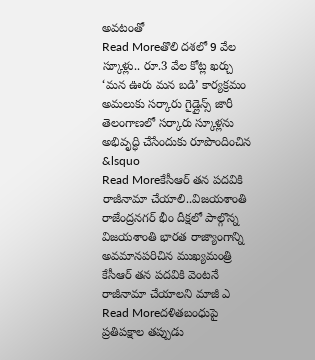అవటంతో
Read Moreతొలి దశలో 9 వేల స్కూళ్లు.. రూ.3 వేల కోట్ల ఖర్చు
‘మన ఊరు మన బడి’ కార్యక్రమం అమలుకు సర్కారు గైడ్లైన్స్ జారీ తెలంగాణలో సర్కారు స్కూళ్లను అభివృద్ధి చేసేందుకు రూపొందించిన &lsquo
Read Moreకేసీఆర్ తన పదవికి రాజీనామా చేయాలి..విజయశాంతి
రాజేంద్రనగర్ భీం దీక్షలో పాల్గొన్న విజయశాంతి భారత రాజ్యాంగాన్ని అవమానపరిచిన ముఖ్యమంత్రి కేసీఆర్ తన పదవికి వెంటనే రాజీనామా చేయాలని మాజీ ఎ
Read Moreదళితబంధుపై ప్రతిపక్షాల తప్పుడు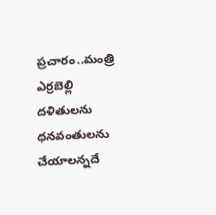ప్రచారం..మంత్రి ఎర్రబెల్లి
దళితులను ధనవంతులను చేయాలన్నదే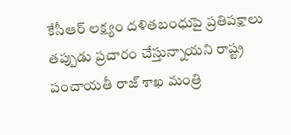కేసీఆర్ లక్ష్యం దళితబంధుపై ప్రతిపక్షాలు తప్పుడు ప్రచారం చేస్తున్నాయని రాష్ట్ర పంచాయతీ రాజ్ శాఖ మంత్రి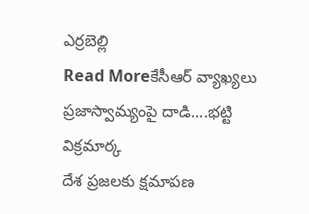ఎర్రబెల్లి
Read Moreకేసీఆర్ వ్యాఖ్యలు ప్రజాస్వామ్యంపై దాడి....భట్టి విక్రమార్క
దేశ ప్రజలకు క్షమాపణ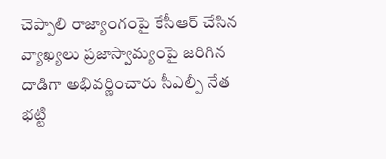చెప్పాలి రాజ్యాంగంపై కేసీఆర్ చేసిన వ్యాఖ్యలు ప్రజాస్వామ్యంపై జరిగిన దాడిగా అభివర్ణించారు సీఎల్పీ నేత భట్టి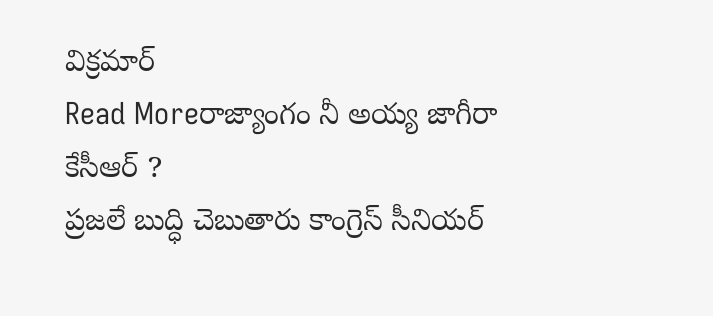విక్రమార్
Read Moreరాజ్యాంగం నీ అయ్య జాగీరా కేసీఆర్ ?
ప్రజలే బుద్ధి చెబుతారు కాంగ్రెస్ సీనియర్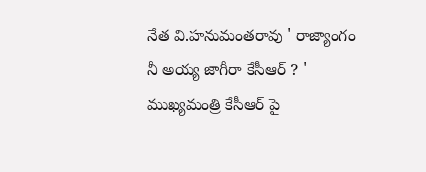నేత వి.హనుమంతరావు ' రాజ్యాంగం నీ అయ్య జాగీరా కేసీఆర్ ? ' ముఖ్యమంత్రి కేసీఆర్ పై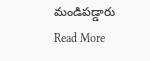మండిపడ్డారు
Read More